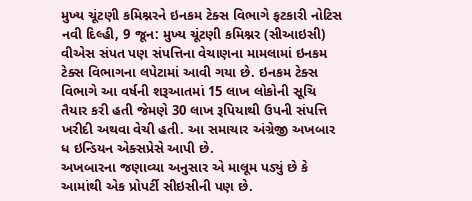મુખ્ય ચૂંટણી કમિશ્નરને ઇનકમ ટેક્સ વિભાગે ફટકારી નોટિસ
નવી દિલ્હી, 9 જૂન: મુખ્ય ચૂંટણી કમિશ્નર (સીઆઇસી) વીએસ સંપત પણ સંપત્તિના વેચાણના મામલામાં ઇનકમ ટેક્સ વિભાગના લપેટામાં આવી ગયા છે. ઇનકમ ટેક્સ વિભાગે આ વર્ષની શરૂઆતમાં 15 લાખ લોકોની સૂચિ તૈયાર કરી હતી જેમણે 30 લાખ રૂપિયાથી ઉપની સંપત્તિ ખરીદી અથવા વેચી હતી. આ સમાચાર અંગ્રેજી અખબાર ધ ઇન્ડિયન એક્સપ્રેસે આપી છે.
અખબારના જણાવ્યા અનુસાર એ માલૂમ પડ્યું છે કે આમાંથી એક પ્રોપર્ટી સીઇસીની પણ છે.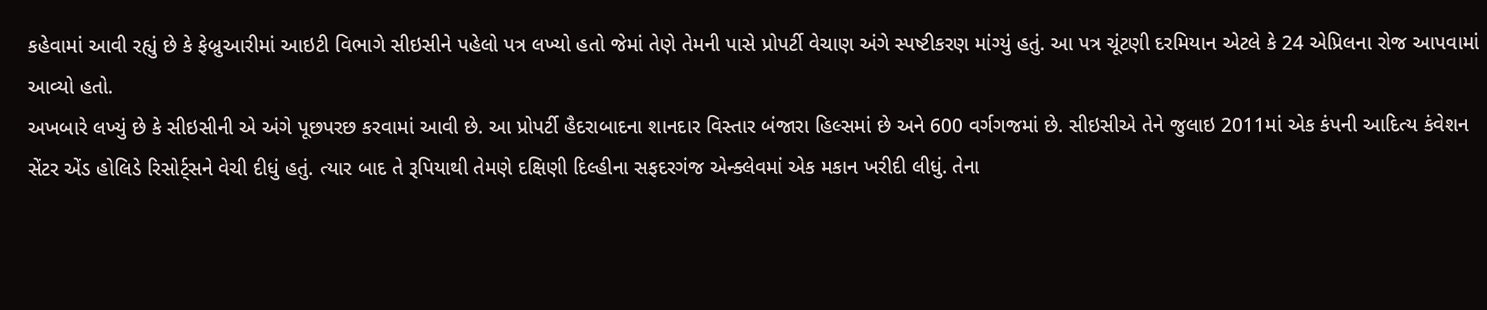કહેવામાં આવી રહ્યું છે કે ફેબ્રુઆરીમાં આઇટી વિભાગે સીઇસીને પહેલો પત્ર લખ્યો હતો જેમાં તેણે તેમની પાસે પ્રોપર્ટી વેચાણ અંગે સ્પષ્ટીકરણ માંગ્યું હતું. આ પત્ર ચૂંટણી દરમિયાન એટલે કે 24 એપ્રિલના રોજ આપવામાં આવ્યો હતો.
અખબારે લખ્યું છે કે સીઇસીની એ અંગે પૂછપરછ કરવામાં આવી છે. આ પ્રોપર્ટી હૈદરાબાદના શાનદાર વિસ્તાર બંજારા હિલ્સમાં છે અને 600 વર્ગગજમાં છે. સીઇસીએ તેને જુલાઇ 2011માં એક કંપની આદિત્ય કંવેશન સેંટર એંડ હોલિડે રિસોર્ટ્સને વેચી દીધું હતું. ત્યાર બાદ તે રૂપિયાથી તેમણે દક્ષિણી દિલ્હીના સફદરગંજ એન્ક્લેવમાં એક મકાન ખરીદી લીધું. તેના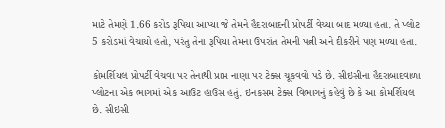માટે તેમણે 1.66 કરોડ રૂપિયા આપ્યા જે તેમને હૈદરાબાદની પ્રોપર્ટી વેચ્યા બાદ મળ્યા હતા. તે પ્લોટ 5 કરોડમાં વેચાયો હતો, પરંતુ તેના રૂપિયા તેમના ઉપરાંત તેમની પત્ની અને દીકરીને પણ મળ્યા હતા.

કોમર્શિયલ પ્રોપર્ટી વેચવા પર તેનાથી પ્રાપ્ત નાણા પર ટેક્સ ચૂકવવો પડે છે. સીઇસીના હૈદરાબાદવાળા પ્લોટના એક ભાગમાં એક આઉટ હાઉસ હતું. ઇનકસમ ટેક્સ વિભાગનું કહેવું છે કે આ કોમર્શિયલ છે. સીઇસી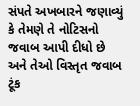સંપતે અખબારને જણાવ્યું કે તેમણે તે નોટિસનો જવાબ આપી દીધો છે અને તેઓ વિસ્તૃત જવાબ ટૂંક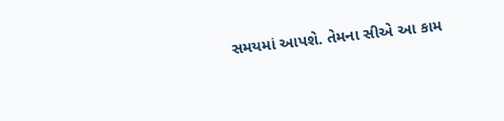સમયમાં આપશે. તેમના સીએ આ કામ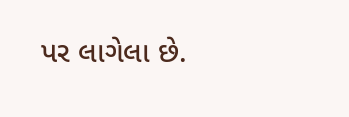પર લાગેલા છે.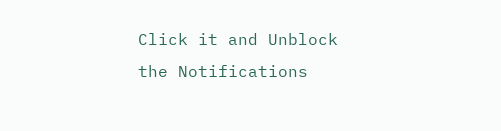Click it and Unblock the Notifications